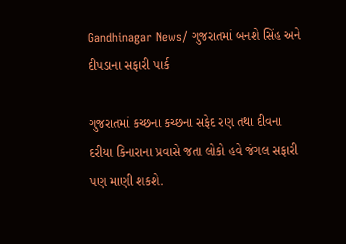Gandhinagar News/ ગુજરાતમાં બનશે સિંહ અને દીપડાના સફારી પાર્ક

ગુજરાતમાં કચ્છના કચ્છના સફેદ રણ તથા દીવના દરીયા કિનારાના પ્રવાસે જતા લોકો હવે જંગલ સફારી પણ માણી શકશે.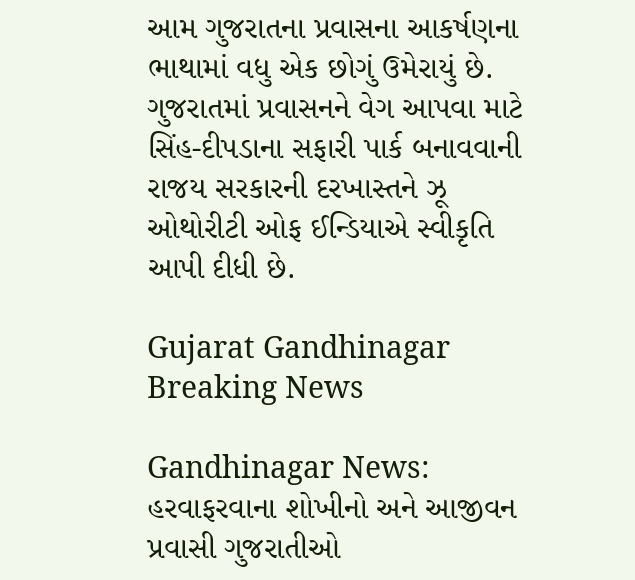આમ ગુજરાતના પ્રવાસના આકર્ષણના ભાથામાં વધુ એક છોગું ઉમેરાયું છે. ગુજરાતમાં પ્રવાસનને વેગ આપવા માટે સિંહ-દીપડાના સફારી પાર્ક બનાવવાની રાજય સરકારની દરખાસ્તને ઝૂ ઓથોરીટી ઓફ ઈન્ડિયાએ સ્વીકૃતિ આપી દીધી છે.

Gujarat Gandhinagar Breaking News

Gandhinagar News:  હરવાફરવાના શોખીનો અને આજીવન પ્રવાસી ગુજરાતીઓ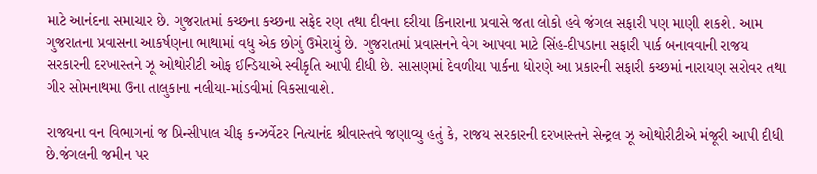માટે આનંદના સમાચાર છે. ગુજરાતમાં કચ્છના કચ્છના સફેદ રણ તથા દીવના દરીયા કિનારાના પ્રવાસે જતા લોકો હવે જંગલ સફારી પણ માણી શકશે. આમ ગુજરાતના પ્રવાસના આકર્ષણના ભાથામાં વધુ એક છોગું ઉમેરાયું છે. ગુજરાતમાં પ્રવાસનને વેગ આપવા માટે સિંહ-દીપડાના સફારી પાર્ક બનાવવાની રાજય સરકારની દરખાસ્તને ઝૂ ઓથોરીટી ઓફ ઈન્ડિયાએ સ્વીકૃતિ આપી દીધી છે. સાસણમાં દેવળીયા પાર્કના ધોરણે આ પ્રકારની સફારી કચ્છમાં નારાયણ સરોવર તથા ગીર સોમનાથમા ઉના તાલુકાના નલીયા-માંડવીમાં વિકસાવાશે.

રાજયના વન વિભાગનાં જ પ્રિન્સીપાલ ચીફ કન્ઝર્વેટર નિત્યાનંદ શ્રીવાસ્તવે જણાવ્યુ હતું કે, રાજય સરકારની દરખાસ્તને સેન્ટ્રલ ઝૂ ઓથોરીટીએ મંજૂરી આપી દીધી છે.જંગલની જમીન પર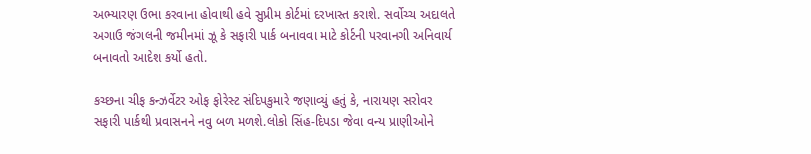અભ્યારણ ઉભા કરવાના હોવાથી હવે સુપ્રીમ કોર્ટમાં દરખાસ્ત કરાશે. સર્વોચ્ચ અદાલતે અગાઉ જંગલની જમીનમાં ઝૂ કે સફારી પાર્ક બનાવવા માટે કોર્ટની પરવાનગી અનિવાર્ય બનાવતો આદેશ કર્યો હતો.

કચ્છના ચીફ કન્ઝર્વેટર ઓફ ફોરેસ્ટ સંદિપકુમારે જણાવ્યું હતું કે, નારાયણ સરોવર સફારી પાર્કથી પ્રવાસનને નવુ બળ મળશે.લોકો સિંહ-દિપડા જેવા વન્ય પ્રાણીઓને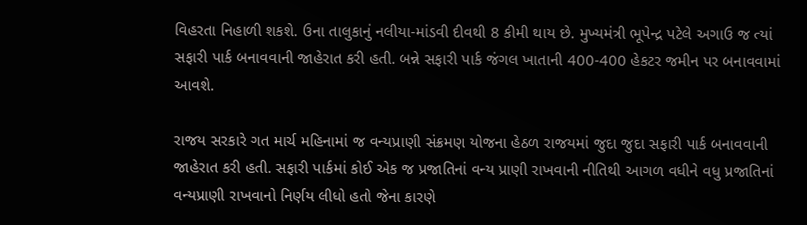વિહરતા નિહાળી શકશે. ઉના તાલુકાનું નલીયા-માંડવી દીવથી 8 કીમી થાય છે. મુખ્યમંત્રી ભૂપેન્દ્ર પટેલે અગાઉ જ ત્યાં સફારી પાર્ક બનાવવાની જાહેરાત કરી હતી. બન્ને સફારી પાર્ક જંગલ ખાતાની 400-400 હેકટર જમીન પર બનાવવામાં આવશે.

રાજય સરકારે ગત માર્ચ મહિનામાં જ વન્યપ્રાણી સંક્રમણ યોજના હેઠળ રાજયમાં જુદા જુદા સફારી પાર્ક બનાવવાની જાહેરાત કરી હતી. સફારી પાર્કમાં કોઈ એક જ પ્રજાતિનાં વન્ય પ્રાણી રાખવાની નીતિથી આગળ વધીને વધુ પ્રજાતિનાં વન્યપ્રાણી રાખવાનો નિર્ણય લીધો હતો જેના કારણે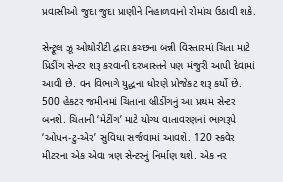પ્રવાસીઓ જુદા જુદા પ્રાણીને નિહાળવાનો રોમાંચ ઉઠાવી શકે.

સેન્ટ્રૂલ ઝૂ ઓથોરીટી દ્વારા કચ્છના બન્ની વિસ્તારમાં ચિતા માટે પ્રિડીંગ સેન્ટર શરૂ કરવાની દરખાસ્તને પણ મંજુરી આપી દેવામાં આવી છે. વન વિભાગે યુદ્ધના ધોરણે પ્રોજેકટ શરૂ કર્યો છે. 500 હેકટર જમીનમાં ચિતાના બ્રીડીંગનું આ પ્રથમ સેન્ટર બનશે. ચિતાની ‘મેટીંગ’ માટે યોગ્ય વાતાવરણનાં ભાગરૂપે ‘ઓપન-ટુ-એર’ સુવિધા સર્જવામાં આવશે. 120 સ્કવેર મીટરના એક એવા ત્રણ સેન્ટરનું નિર્માણ થશે. એક નર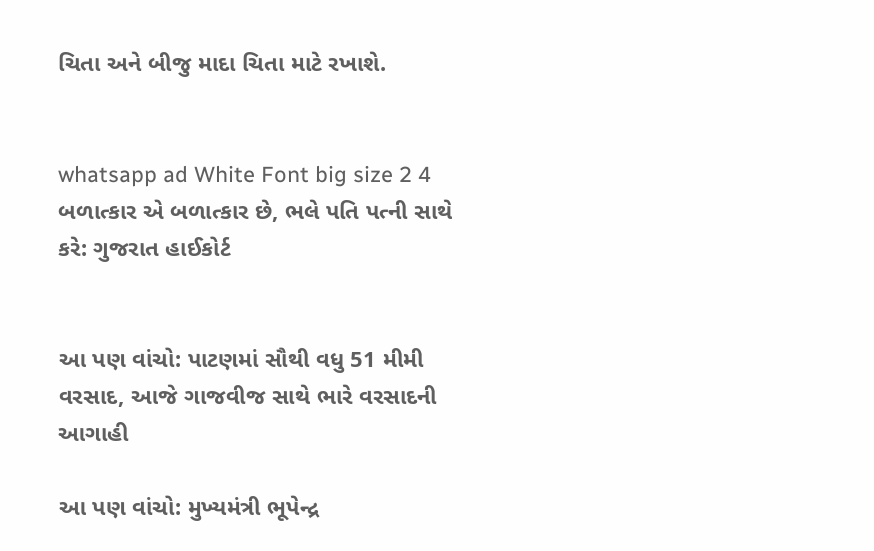ચિતા અને બીજુ માદા ચિતા માટે રખાશે.


whatsapp ad White Font big size 2 4 બળાત્કાર એ બળાત્કાર છે, ભલે પતિ પત્ની સાથે કરે: ગુજરાત હાઈકોર્ટ


આ પણ વાંચો: પાટણમાં સૌથી વધુ 51 મીમી વરસાદ, આજે ગાજવીજ સાથે ભારે વરસાદની આગાહી

આ પણ વાંચો: મુખ્યમંત્રી ભૂપેન્દ્ર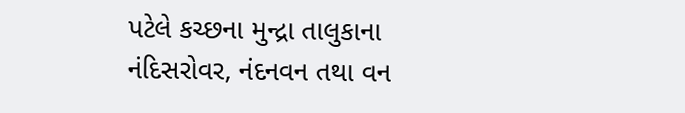પટેલે કચ્છના મુન્દ્રા તાલુકાના નંદિસરોવર, નંદનવન તથા વન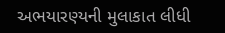અભયારણ્યની મુલાકાત લીધી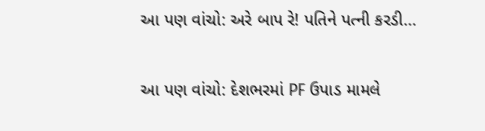આ પણ વાંચો: અરે બાપ રે! પતિને પત્ની કરડી…

આ પણ વાંચો: દેશભરમાં PF ઉપાડ મામલે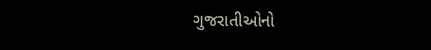ગુજરાતીઓનો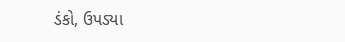ડંકો, ઉપડ્યા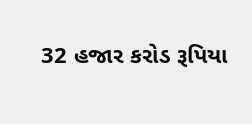32 હજાર કરોડ રૂપિયા